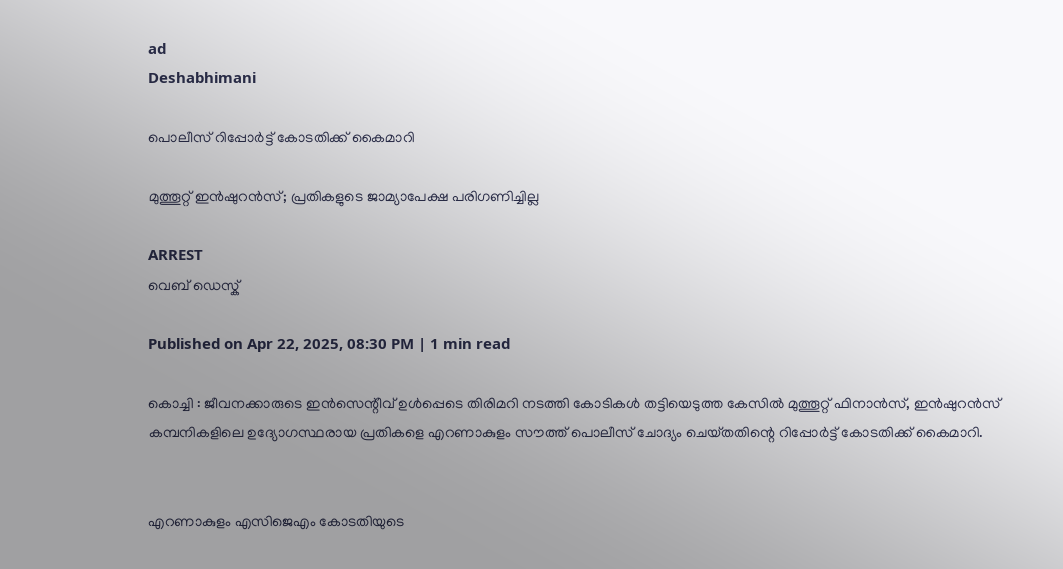ad
Deshabhimani

പൊലീസ്‌ റിപ്പോർട്ട്‌ കോടതിക്ക്‌ കൈമാറി

മുത്തൂറ്റ്‌ ഇൻഷുറൻസ്‌; പ്രതികളുടെ ജാമ്യാപേക്ഷ പരിഗണിച്ചില്ല

ARREST
വെബ് ഡെസ്ക്

Published on Apr 22, 2025, 08:30 PM | 1 min read

കൊച്ചി : ജീവനക്കാരുടെ ഇൻസെന്റീവ്‌ ഉൾപ്പെടെ തിരിമറി നടത്തി കോടികൾ തട്ടിയെടുത്ത കേസിൽ മുത്തൂറ്റ്‌ ഫിനാൻസ്‌, ഇൻഷുറൻസ്‌ കമ്പനികളിലെ ഉദ്യോഗസ്ഥരായ പ്രതികളെ എറണാകുളം സൗത്ത്‌ പൊലീസ്‌ ചോദ്യം ചെയ്‌തതിന്റെ റിപ്പോർട്ട്‌ കോടതിക്ക്‌ കൈമാറി.


എറണാകുളം എസിജെഎം കോടതിയുടെ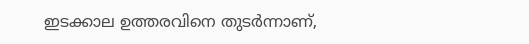ഇടക്കാല ഉത്തരവിനെ തുടർന്നാണ്‌,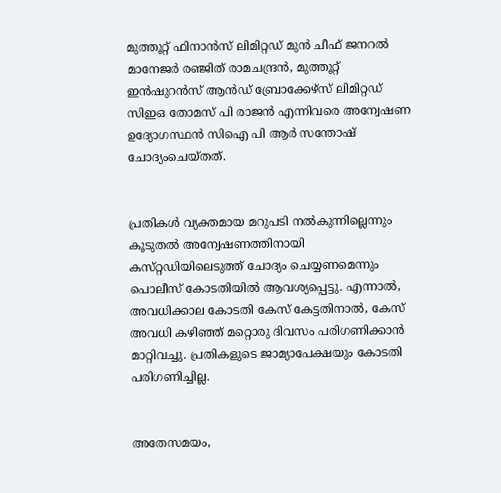മുത്തൂറ്റ്‌ ഫിനാൻസ്‌ ലിമിറ്റഡ്‌ മുൻ ചീഫ്‌ ജനറൽ മാനേജർ രഞ്ജിത്‌ രാമചന്ദ്രൻ, മുത്തൂറ്റ്‌ ഇൻഷുറൻസ്‌ ആൻഡ്‌ ബ്രോക്കേഴ്‌സ്‌ ലിമിറ്റഡ്‌ സിഇഒ തോമസ്‌ പി രാജൻ എന്നിവരെ അന്വേഷണ ഉദ്യോഗസ്ഥൻ സിഐ പി ആർ സന്തോഷ്‌ ചോദ്യംചെയ്‌തത്‌.


പ്രതികൾ വ്യക്തമായ മറുപടി നൽകുന്നില്ലെന്നും കൂടുതൽ അന്വേഷണത്തിനായി കസ്‌റ്റഡിയിലെടുത്ത്‌ ചോദ്യം ചെയ്യണമെന്നും പൊലീസ്‌ കോടതിയിൽ ആവശ്യപ്പെട്ടു. എന്നാൽ, അവധിക്കാല കോടതി കേസ്‌ കേട്ടതിനാൽ, കേസ്‌ അവധി കഴിഞ്ഞ്‌ മറ്റൊരു ദിവസം പരിഗണിക്കാൻ മാറ്റിവച്ചു. പ്രതികളുടെ ജാമ്യാപേക്ഷയും കോടതി പരിഗണിച്ചില്ല.


അതേസമയം,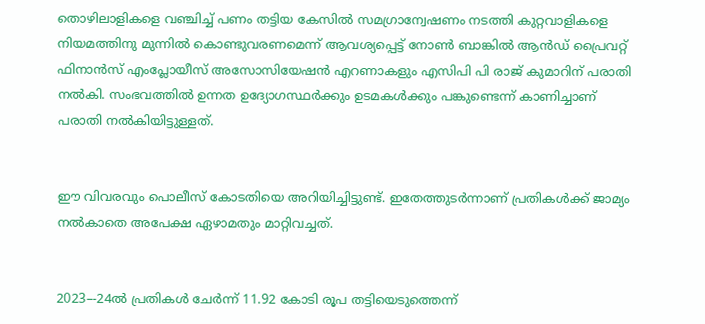തൊഴിലാളികളെ വഞ്ചിച്ച്‌ പണം തട്ടിയ കേസിൽ സമഗ്രാന്വേഷണം നടത്തി കുറ്റവാളികളെ നിയമത്തിനു മുന്നിൽ കൊണ്ടുവരണമെന്ന്‌ ആവശ്യപ്പെട്ട്‌ നോൺ ബാങ്കിൽ ആൻഡ്‌ പ്രൈവറ്റ്‌ ഫിനാൻസ്‌ എംപ്ലോയീസ്‌ അസോസിയേഷൻ എറണാകളും എസിപി പി രാജ്‌ കുമാറിന്‌ പരാതി നൽകി. സംഭവത്തിൽ ഉന്നത ഉദ്യോഗസ്ഥർക്കും ഉടമകൾക്കും പങ്കുണ്ടെന്ന്‌ കാണിച്ചാണ്‌ പരാതി നൽകിയിട്ടുള്ളത്‌.


ഈ വിവരവും പൊലീസ്‌ കോടതിയെ അറിയിച്ചിട്ടുണ്ട്‌. ഇതേത്തുടർന്നാണ്‌ പ്രതികൾക്ക്‌ ജാമ്യം നൽകാതെ അപേക്ഷ ഏഴാമതും മാറ്റിവച്ചത്‌.


2023–-24ൽ പ്രതികൾ ചേർന്ന്‌ 11.92 കോടി രൂപ തട്ടിയെടുത്തെന്ന്‌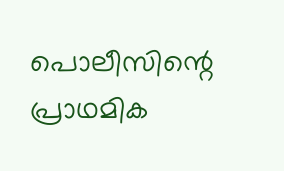പൊലീസിന്റെ പ്രാഥമിക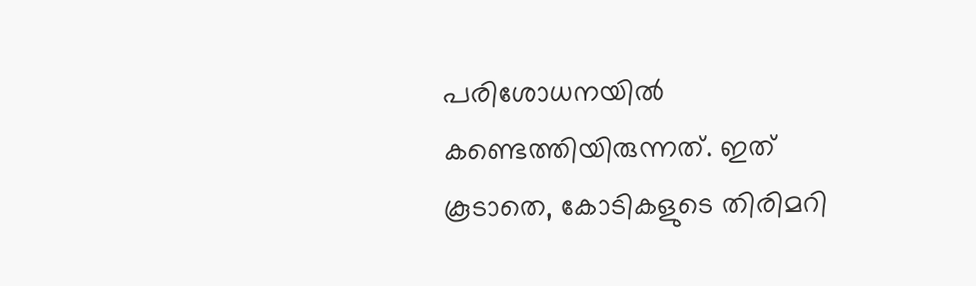പരിശോധനയിൽ കണ്ടെത്തിയിരുന്നത്‌. ഇത്‌ കൂടാതെ, കോടികളുടെ തിരിമറി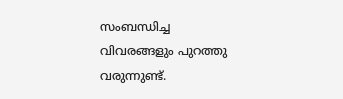സംബന്ധിച്ച വിവരങ്ങളും പുറത്തു വരുന്നുണ്ട്‌.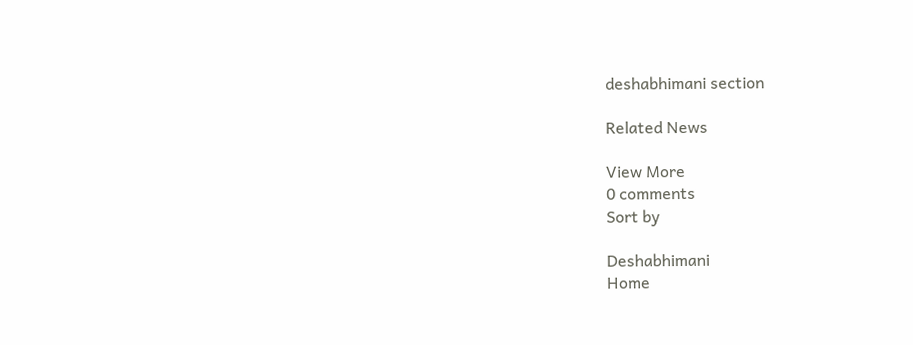deshabhimani section

Related News

View More
0 comments
Sort by

Deshabhimani
Home